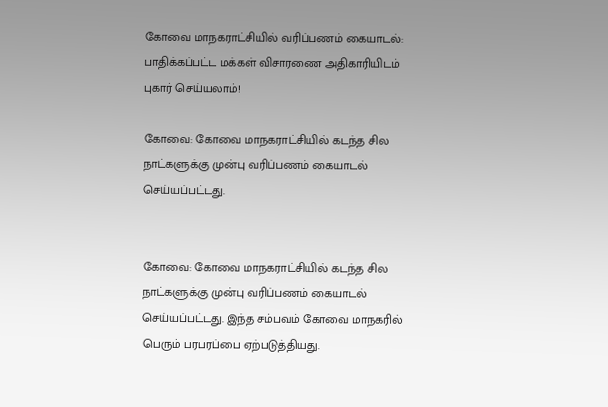கோவை மாநகராட்சியில் வரிப்பணம் கையாடல்: பாதிக்கப்பட்ட மக்கள் விசாரணை அதிகாரியிடம் புகார் செய்யலாம்!

கோவை: கோவை மாநகராட்சியில் கடந்த சில நாட்களுக்கு முன்பு வரிப்பணம் கையாடல் செய்யப்பட்டது.


கோவை: கோவை மாநகராட்சியில் கடந்த சில நாட்களுக்கு முன்பு வரிப்பணம் கையாடல் செய்யப்பட்டது. இந்த சம்பவம் கோவை மாநகரில் பெரும் பரபரப்பை ஏற்படுத்தியது.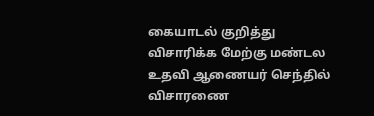கையாடல் குறித்து விசாரிக்க மேற்கு மண்டல உதவி ஆணையர் செந்தில் விசாரணை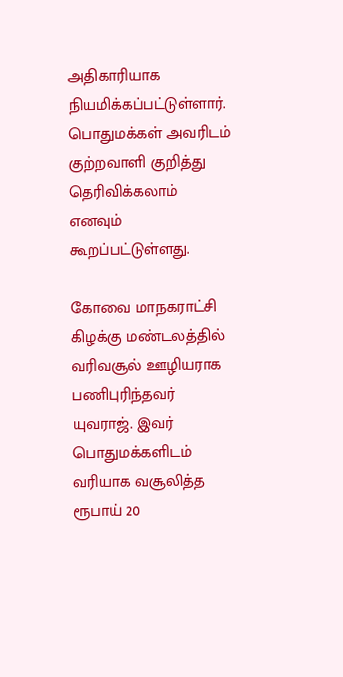அதிகாரியாக நியமிக்கப்பட்டுள்ளார். பொதுமக்கள் அவரிடம் குற்றவாளி குறித்து தெரிவிக்கலாம் எனவும் கூறப்பட்டுள்ளது.

கோவை மாநகராட்சி கிழக்கு மண்டலத்தில் வரிவசூல் ஊழியராக பணிபுரிந்தவர் யுவராஜ். இவர் பொதுமக்களிடம் வரியாக வசூலித்த ரூபாய் 20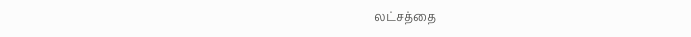லட்சத்தை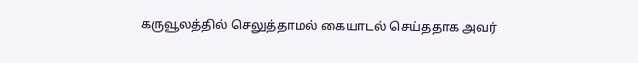கருவூலத்தில் செலுத்தாமல் கையாடல் செய்ததாக அவர்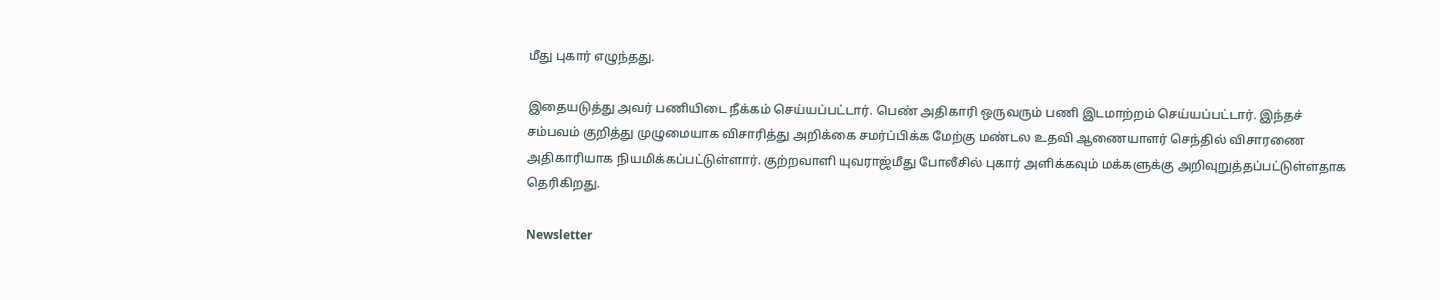மீது புகார் எழுந்தது.

இதையடுத்து அவர் பணியிடை நீக்கம் செய்யப்பட்டார். பெண் அதிகாரி ஒருவரும் பணி இடமாற்றம் செய்யப்பட்டார். இந்தச் சம்பவம் குறித்து முழுமையாக விசாரித்து அறிக்கை சமர்ப்பிக்க மேற்கு மண்டல உதவி ஆணையாளர் செந்தில் விசாரணை அதிகாரியாக நியமிக்கப்பட்டுள்ளார். குற்றவாளி யுவராஜ்மீது போலீசில் புகார் அளிக்கவும் மக்களுக்கு அறிவுறுத்தப்பட்டுள்ளதாக தெரிகிறது.

Newsletter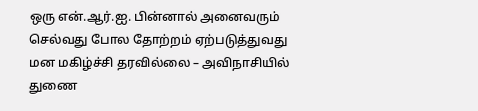ஒரு என்.ஆர்.ஐ. பின்னால் அனைவரும் செல்வது போல தோற்றம் ஏற்படுத்துவது மன மகிழ்ச்சி தரவில்லை – அவிநாசியில் துணை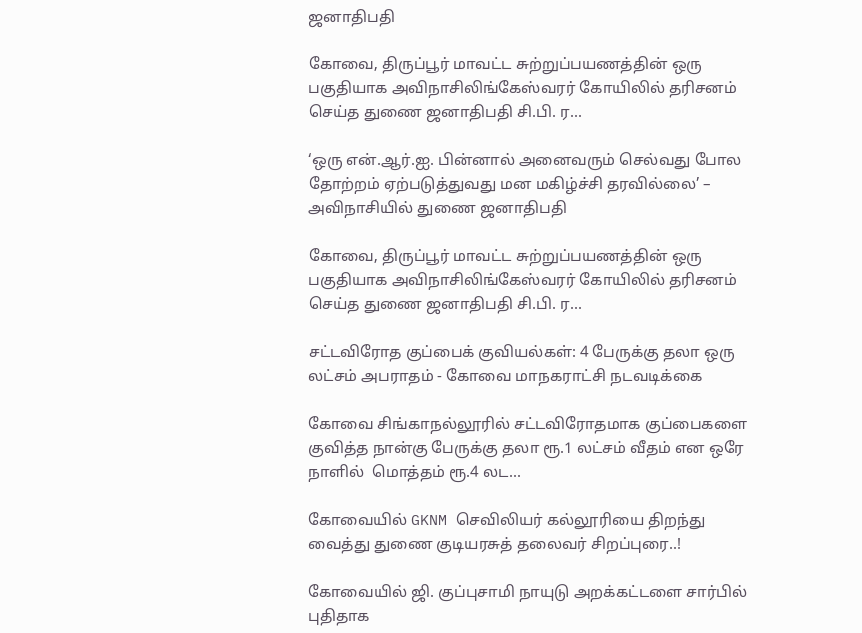ஜனாதிபதி

கோவை, திருப்பூர் மாவட்ட சுற்றுப்பயணத்தின் ஒரு பகுதியாக அவிநாசிலிங்கேஸ்வரர் கோயிலில் தரிசனம் செய்த துணை ஜனாதிபதி சி.பி. ர...

‘ஒரு என்.ஆர்.ஐ. பின்னால் அனைவரும் செல்வது போல தோற்றம் ஏற்படுத்துவது மன மகிழ்ச்சி தரவில்லை’ – அவிநாசியில் துணை ஜனாதிபதி

கோவை, திருப்பூர் மாவட்ட சுற்றுப்பயணத்தின் ஒரு பகுதியாக அவிநாசிலிங்கேஸ்வரர் கோயிலில் தரிசனம் செய்த துணை ஜனாதிபதி சி.பி. ர...

சட்டவிரோத குப்பைக் குவியல்கள்: 4 பேருக்கு தலா ஒரு லட்சம் அபராதம் - கோவை மாநகராட்சி நடவடிக்கை

கோவை சிங்காநல்லூரில் சட்டவிரோதமாக குப்பைகளை குவித்த நான்கு பேருக்கு தலா ரூ.1 லட்சம் வீதம் என ஒரே நாளில்  மொத்தம் ரூ.4 லட...

கோவையில் GKNM செவிலியர் கல்லூரியை திறந்து வைத்து துணை குடியரசுத் தலைவர் சிறப்புரை..!

கோவையில் ஜி. குப்புசாமி நாயுடு அறக்கட்டளை சார்பில் புதிதாக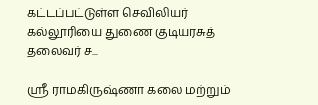கட்டப்பட்டுள்ள செவிலியர் கல்லூரியை துணை குடியரசுத் தலைவர் ச...

ஸ்ரீ ராமகிருஷ்ணா கலை மற்றும்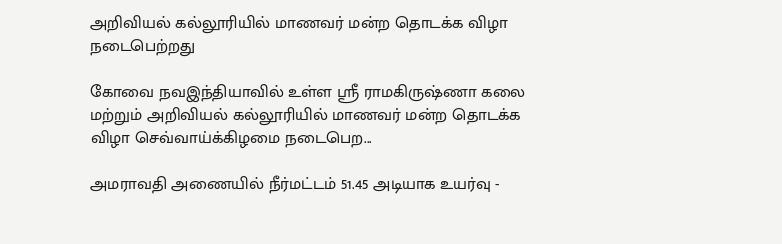அறிவியல் கல்லூரியில் மாணவர் மன்ற தொடக்க விழா நடைபெற்றது

கோவை நவஇந்தியாவில் உள்ள ஸ்ரீ ராமகிருஷ்ணா கலை மற்றும் அறிவியல் கல்லூரியில் மாணவர் மன்ற தொடக்க விழா செவ்வாய்க்கிழமை நடைபெற...

அமராவதி அணையில் நீர்மட்டம் 51.45 அடியாக உயர்வு -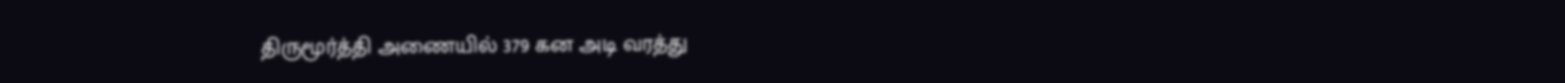திருமூர்த்தி அணையில் 379 கன அடி வரத்து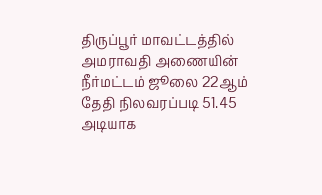திருப்பூர் மாவட்டத்தில் அமராவதி அணையின் நீர்மட்டம் ஜூலை 22ஆம் தேதி நிலவரப்படி 51.45 அடியாக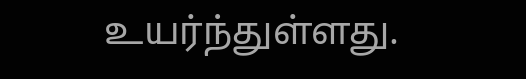உயர்ந்துள்ளது.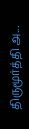திருமூர்த்தி அ...